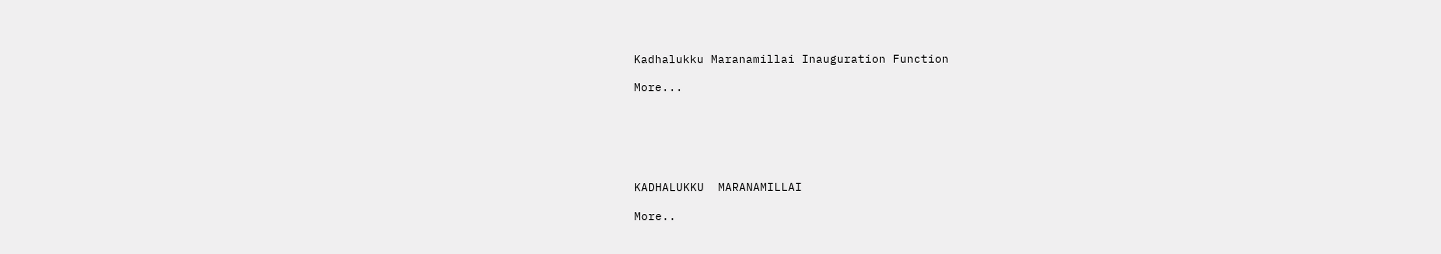Kadhalukku Maranamillai Inauguration Function

More...






KADHALUKKU  MARANAMILLAI

More..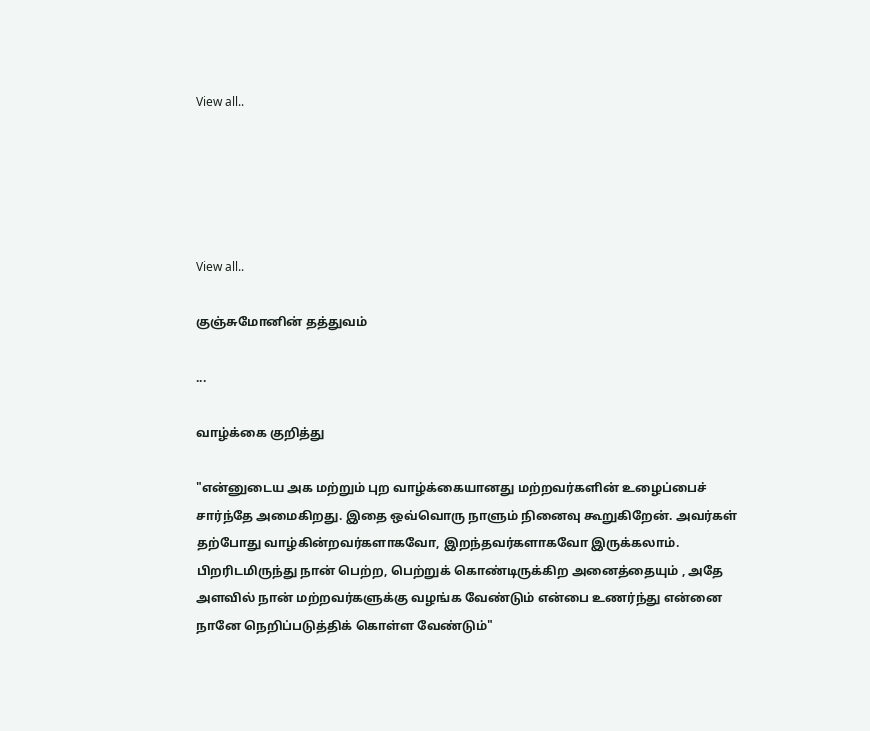View all..





View all..

குஞ்சுமோனின் தத்துவம்

...

வாழ்க்கை குறித்து

"என்னுடைய அக மற்றும் புற வாழ்க்கையானது மற்றவர்களின் உழைப்பைச் சார்ந்தே அமைகிறது. இதை ஒவ்வொரு நாளும் நினைவு கூறுகிறேன். அவர்கள் தற்போது வாழ்கின்றவர்களாகவோ, இறந்தவர்களாகவோ இருக்கலாம். பிறரிடமிருந்து நான் பெற்ற, பெற்றுக் கொண்டிருக்கிற அனைத்தையும் , அதே அளவில் நான் மற்றவர்களுக்கு வழங்க வேண்டும் என்பை உணர்ந்து என்னை நானே நெறிப்படுத்திக் கொள்ள வேண்டும்"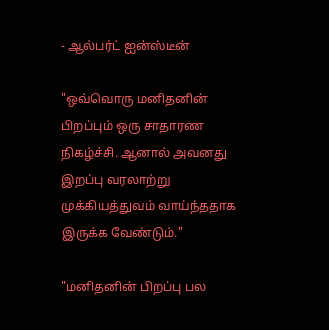- ஆல்பர்ட் ஐன்ஸ்டீன்

"ஒவ்வொரு மனிதனின் பிறப்பும் ஒரு சாதாரண நிகழ்ச்சி. ஆனால் அவனது இறப்பு வரலாற்று முக்கியத்துவம் வாய்ந்ததாக இருக்க வேண்டும்."

"மனிதனின் பிறப்பு பல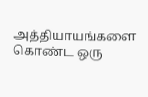அத்தியாயங்களை கொண்ட ஒரு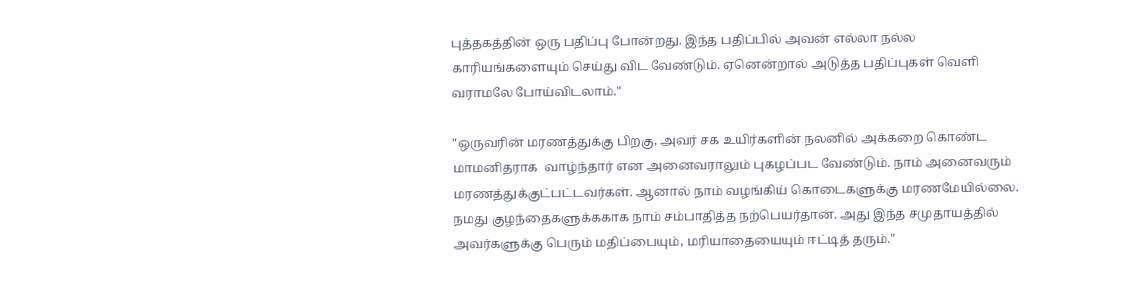புத்தகத்தின் ஒரு பதிப்பு போன்றது. இந்த பதிப்பில் அவன் எல்லா நல்ல காரியங்களையும் செய்து விட வேண்டும். ஏனென்றால் அடுத்த பதிப்புகள் வெளி வராமலே போய்விடலாம்."

"ஒருவரின் மரணத்துக்கு பிறகு, அவர் சக உயிர்களின் நலனில் அக்கறை கொண்ட மாமனிதராக  வாழ்ந்தார் என அனைவராலும் புகழப்பட வேண்டும். நாம் அனைவரும்  மரணத்துக்குட்பட்டவர்கள். ஆனால் நாம் வழங்கிய் கொடைகளுக்கு மரணமேயில்லை. நமது குழந்தைகளுக்ககாக நாம் சம்பாதித்த நற்பெயர்தான். அது இந்த சமுதாயத்தில் அவர்களுக்கு பெரும் மதிப்பையும், மரியாதையையும் ஈட்டித் தரும்."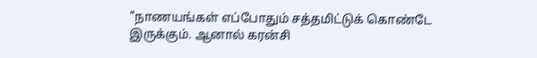"நாணயங்கள் எப்போதும் சத்தமிட்டுக் கொண்டே இருக்கும். ஆனால் கரன்சி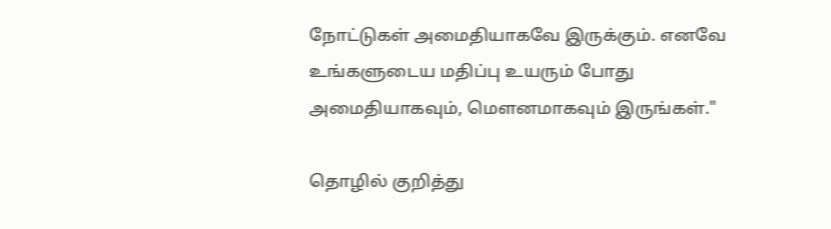நோட்டுகள் அமைதியாகவே இருக்கும். எனவே உங்களுடைய மதிப்பு உயரும் போது அமைதியாகவும், மௌனமாகவும் இருங்கள்."

தொழில் குறித்து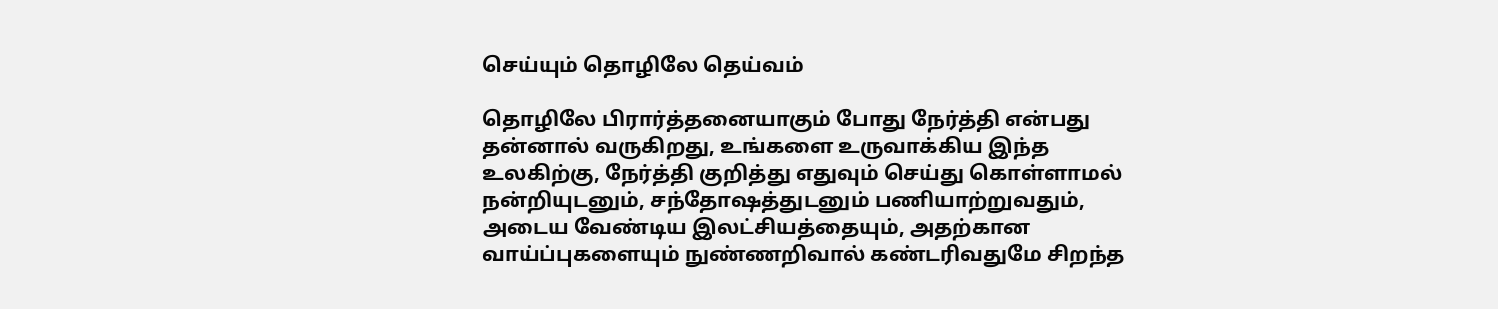செய்யும் தொழிலே தெய்வம்

தொழிலே பிரார்த்தனையாகும் போது நேர்த்தி என்பது தன்னால் வருகிறது, உங்களை உருவாக்கிய இந்த உலகிற்கு, நேர்த்தி குறித்து எதுவும் செய்து கொள்ளாமல் நன்றியுடனும், சந்தோஷத்துடனும் பணியாற்றுவதும், அடைய வேண்டிய இலட்சியத்தையும், அதற்கான வாய்ப்புகளையும் நுண்ணறிவால் கண்டரிவதுமே சிறந்த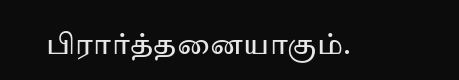பிரார்த்தனையாகும்.